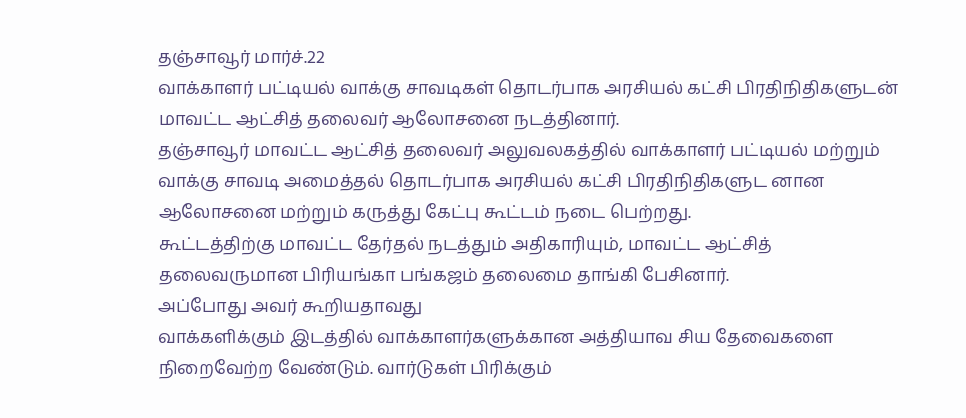தஞ்சாவூர் மார்ச்.22
வாக்காளர் பட்டியல் வாக்கு சாவடிகள் தொடர்பாக அரசியல் கட்சி பிரதிநிதிகளுடன் மாவட்ட ஆட்சித் தலைவர் ஆலோசனை நடத்தினார்.
தஞ்சாவூர் மாவட்ட ஆட்சித் தலைவர் அலுவலகத்தில் வாக்காளர் பட்டியல் மற்றும் வாக்கு சாவடி அமைத்தல் தொடர்பாக அரசியல் கட்சி பிரதிநிதிகளுட னான ஆலோசனை மற்றும் கருத்து கேட்பு கூட்டம் நடை பெற்றது.
கூட்டத்திற்கு மாவட்ட தேர்தல் நடத்தும் அதிகாரியும், மாவட்ட ஆட்சித் தலைவருமான பிரியங்கா பங்கஜம் தலைமை தாங்கி பேசினார்.
அப்போது அவர் கூறியதாவது
வாக்களிக்கும் இடத்தில் வாக்காளர்களுக்கான அத்தியாவ சிய தேவைகளை நிறைவேற்ற வேண்டும். வார்டுகள் பிரிக்கும்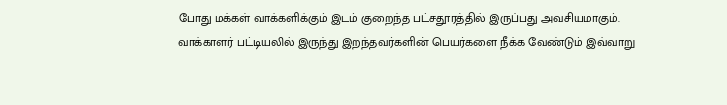போது மக்கள் வாக்களிக்கும் இடம் குறைந்த பட்சதூரத்தில் இருப்பது அவசியமாகும்.
வாக்காளர் பட்டியலில் இருந்து இறந்தவர்களின் பெயர்களை நீக்க வேண்டும் இவ்வாறு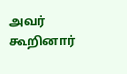அவர் கூறினார்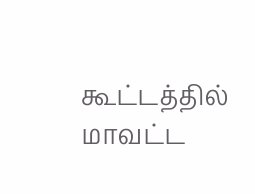கூட்டத்தில் மாவட்ட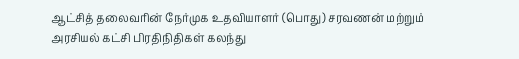ஆட்சித் தலைவரின் நேர்முக உதவியாளர் (பொது) சரவணன் மற்றும் அரசியல் கட்சி பிரதிநிதிகள் கலந்து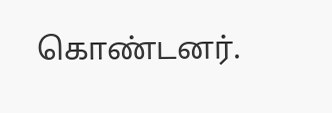கொண்டனர்.